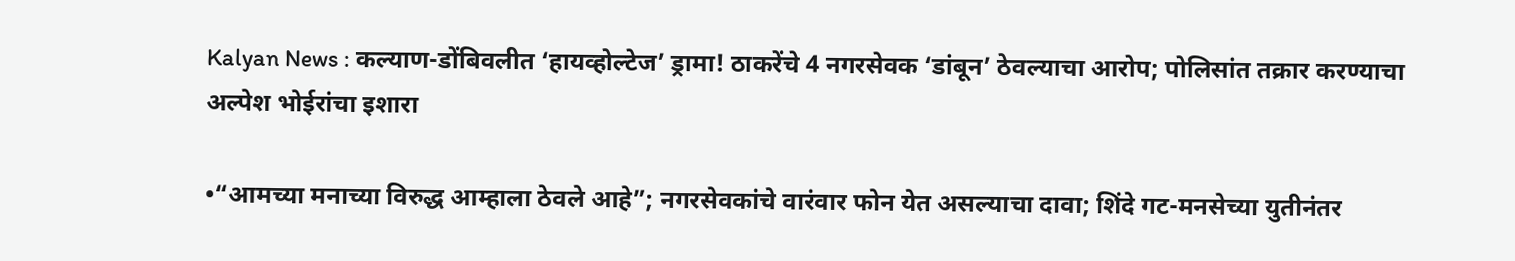Kalyan News : कल्याण-डोंबिवलीत ‘हायव्होल्टेज’ ड्रामा! ठाकरेंचे 4 नगरसेवक ‘डांबून’ ठेवल्याचा आरोप; पोलिसांत तक्रार करण्याचा अल्पेश भोईरांचा इशारा

•“आमच्या मनाच्या विरुद्ध आम्हाला ठेवले आहे”; नगरसेवकांचे वारंवार फोन येत असल्याचा दावा; शिंदे गट-मनसेच्या युतीनंतर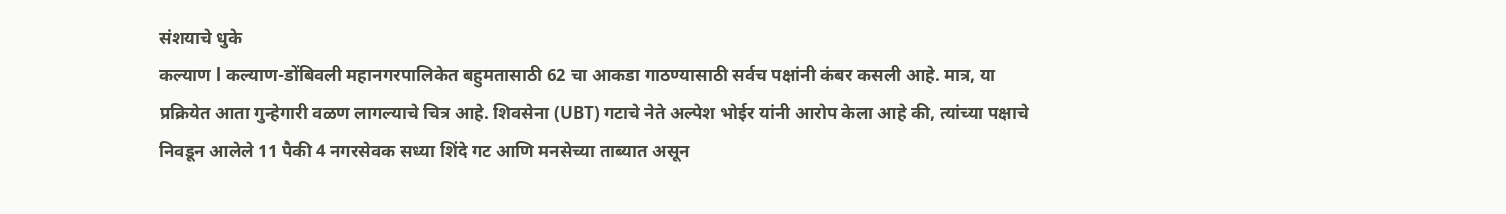संशयाचे धुके
कल्याण l कल्याण-डोंबिवली महानगरपालिकेत बहुमतासाठी 62 चा आकडा गाठण्यासाठी सर्वच पक्षांनी कंबर कसली आहे. मात्र, या प्रक्रियेत आता गुन्हेगारी वळण लागल्याचे चित्र आहे. शिवसेना (UBT) गटाचे नेते अल्पेश भोईर यांनी आरोप केला आहे की, त्यांच्या पक्षाचे निवडून आलेले 11 पैकी 4 नगरसेवक सध्या शिंदे गट आणि मनसेच्या ताब्यात असून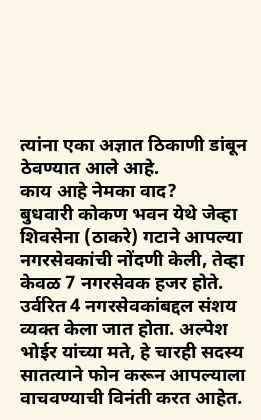त्यांना एका अज्ञात ठिकाणी डांबून ठेवण्यात आले आहे.
काय आहे नेमका वाद?
बुधवारी कोकण भवन येथे जेव्हा शिवसेना (ठाकरे) गटाने आपल्या नगरसेवकांची नोंदणी केली, तेव्हा केवळ 7 नगरसेवक हजर होते. उर्वरित 4 नगरसेवकांबद्दल संशय व्यक्त केला जात होता. अल्पेश भोईर यांच्या मते, हे चारही सदस्य सातत्याने फोन करून आपल्याला वाचवण्याची विनंती करत आहेत.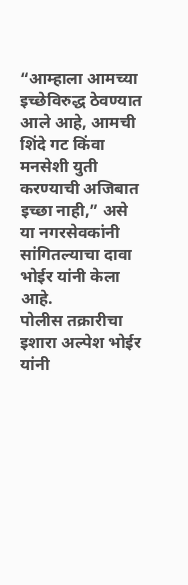“आम्हाला आमच्या इच्छेविरुद्ध ठेवण्यात आले आहे, आमची शिंदे गट किंवा मनसेशी युती करण्याची अजिबात इच्छा नाही,” असे या नगरसेवकांनी सांगितल्याचा दावा भोईर यांनी केला आहे.
पोलीस तक्रारीचा इशारा अल्पेश भोईर यांनी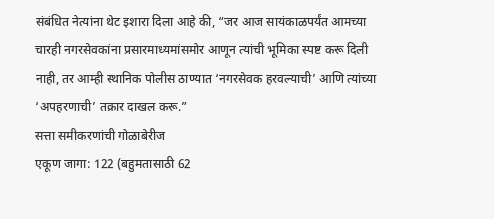संबंधित नेत्यांना थेट इशारा दिला आहे की, “जर आज सायंकाळपर्यंत आमच्या चारही नगरसेवकांना प्रसारमाध्यमांसमोर आणून त्यांची भूमिका स्पष्ट करू दिली नाही, तर आम्ही स्थानिक पोलीस ठाण्यात ‘नगरसेवक हरवल्याची’ आणि त्यांच्या ‘अपहरणाची’ तक्रार दाखल करू.”
सत्ता समीकरणांची गोळाबेरीज
एकूण जागा: 122 (बहुमतासाठी 62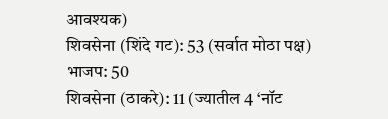आवश्यक)
शिवसेना (शिंदे गट): 53 (सर्वात मोठा पक्ष)
भाजप: 50
शिवसेना (ठाकरे): 11 (ज्यातील 4 ‘नॉट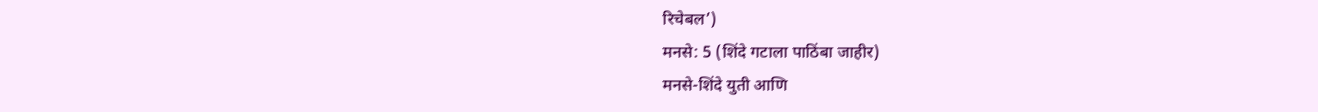रिचेबल’)
मनसे: 5 (शिंदे गटाला पाठिंबा जाहीर)
मनसे-शिंदे युती आणि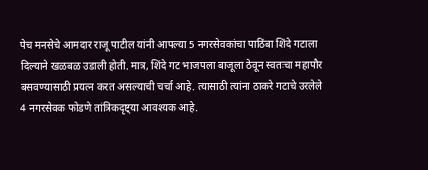पेच मनसेचे आमदार राजू पाटील यांनी आपल्या 5 नगरसेवकांचा पाठिंबा शिंदे गटाला दिल्याने खळबळ उडाली होती. मात्र, शिंदे गट भाजपला बाजूला ठेवून स्वतःचा महापौर बसवण्यासाठी प्रयत्न करत असल्याची चर्चा आहे. त्यासाठी त्यांना ठाकरे गटाचे उरलेले 4 नगरसेवक फोडणे तांत्रिकदृष्ट्या आवश्यक आहे.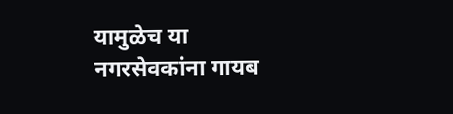यामुळेच या नगरसेवकांना गायब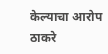केल्याचा आरोप ठाकरे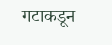गटाकडून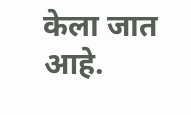केला जात आहे.